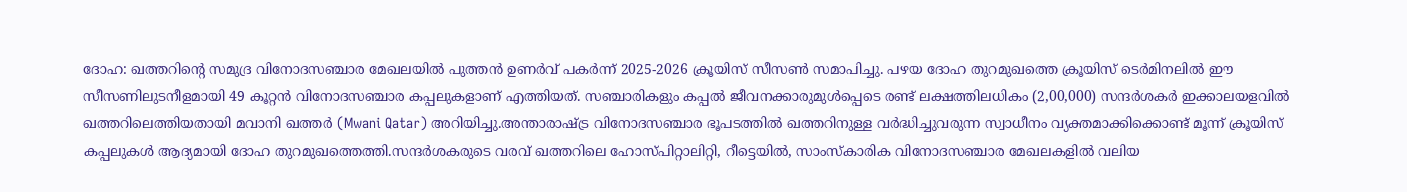ദോഹ: ഖത്തറിന്റെ സമുദ്ര വിനോദസഞ്ചാര മേഖലയിൽ പുത്തൻ ഉണർവ് പകർന്ന് 2025-2026 ക്രൂയിസ് സീസൺ സമാപിച്ചു. പഴയ ദോഹ തുറമുഖത്തെ ക്രൂയിസ് ടെർമിനലിൽ ഈ സീസണിലുടനീളമായി 49 കൂറ്റൻ വിനോദസഞ്ചാര കപ്പലുകളാണ് എത്തിയത്. സഞ്ചാരികളും കപ്പൽ ജീവനക്കാരുമുൾപ്പെടെ രണ്ട് ലക്ഷത്തിലധികം (2,00,000) സന്ദർശകർ ഇക്കാലയളവിൽ ഖത്തറിലെത്തിയതായി മവാനി ഖത്തർ (Mwani Qatar) അറിയിച്ചു.അന്താരാഷ്ട്ര വിനോദസഞ്ചാര ഭൂപടത്തിൽ ഖത്തറിനുള്ള വർദ്ധിച്ചുവരുന്ന സ്വാധീനം വ്യക്തമാക്കിക്കൊണ്ട് മൂന്ന് ക്രൂയിസ് കപ്പലുകൾ ആദ്യമായി ദോഹ തുറമുഖത്തെത്തി.സന്ദർശകരുടെ വരവ് ഖത്തറിലെ ഹോസ്പിറ്റാലിറ്റി, റീട്ടെയിൽ, സാംസ്കാരിക വിനോദസഞ്ചാര മേഖലകളിൽ വലിയ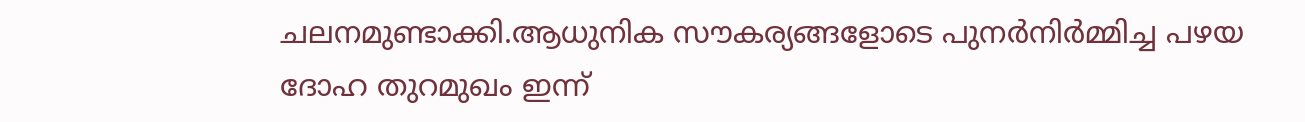ചലനമുണ്ടാക്കി.ആധുനിക സൗകര്യങ്ങളോടെ പുനർനിർമ്മിച്ച പഴയ ദോഹ തുറമുഖം ഇന്ന്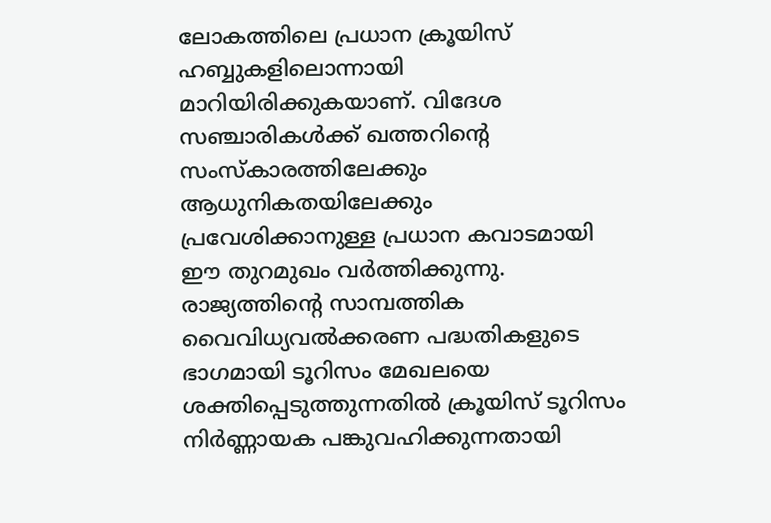ലോകത്തിലെ പ്രധാന ക്രൂയിസ് ഹബ്ബുകളിലൊന്നായി മാറിയിരിക്കുകയാണ്. വിദേശ സഞ്ചാരികൾക്ക് ഖത്തറിന്റെ സംസ്കാരത്തിലേക്കും ആധുനികതയിലേക്കും പ്രവേശിക്കാനുള്ള പ്രധാന കവാടമായി ഈ തുറമുഖം വർത്തിക്കുന്നു.
രാജ്യത്തിന്റെ സാമ്പത്തിക വൈവിധ്യവൽക്കരണ പദ്ധതികളുടെ ഭാഗമായി ടൂറിസം മേഖലയെ ശക്തിപ്പെടുത്തുന്നതിൽ ക്രൂയിസ് ടൂറിസം നിർണ്ണായക പങ്കുവഹിക്കുന്നതായി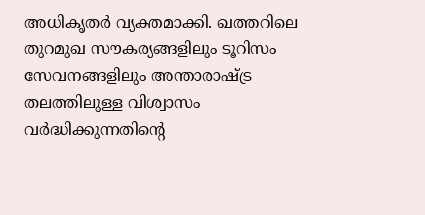അധികൃതർ വ്യക്തമാക്കി. ഖത്തറിലെ തുറമുഖ സൗകര്യങ്ങളിലും ടൂറിസം സേവനങ്ങളിലും അന്താരാഷ്ട്ര തലത്തിലുള്ള വിശ്വാസം വർദ്ധിക്കുന്നതിന്റെ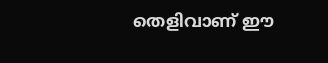തെളിവാണ് ഈ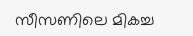സീസണിലെ മികച്ച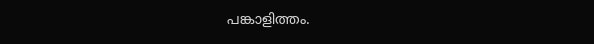പങ്കാളിത്തം.